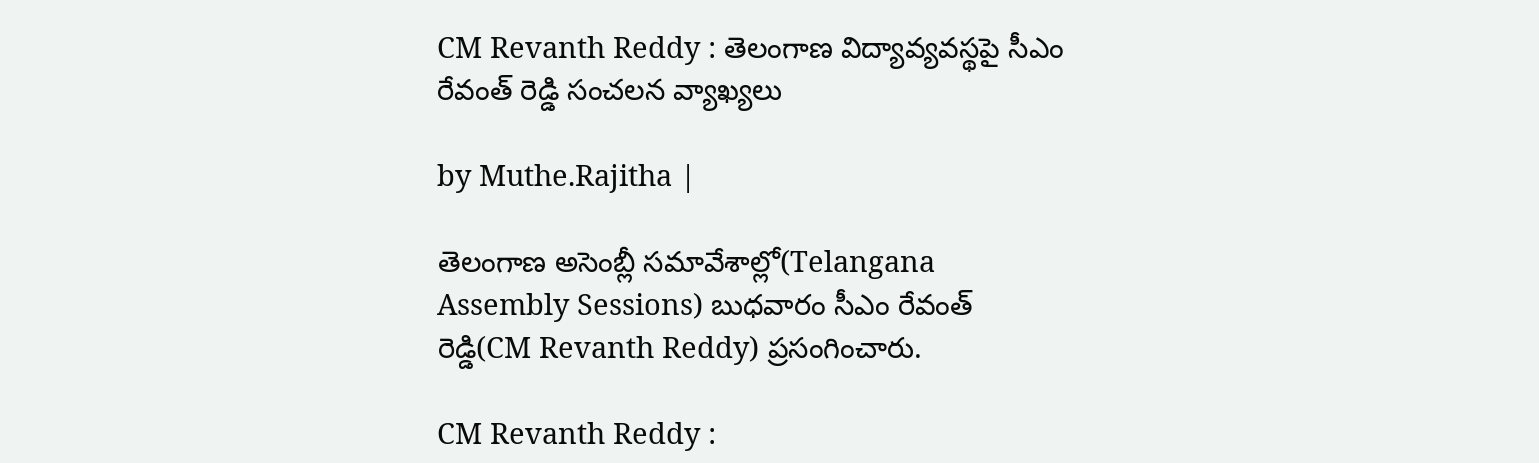CM Revanth Reddy : తెలంగాణ విద్యావ్యవస్థపై సీఎం రేవంత్ రెడ్డి సంచలన వ్యాఖ్యలు

by Muthe.Rajitha |

తెలంగాణ అసెంబ్లీ సమావేశాల్లో(Telangana Assembly Sessions) బుధవారం సీఎం రేవంత్ రెడ్డి(CM Revanth Reddy) ప్రసంగించారు.

CM Revanth Reddy :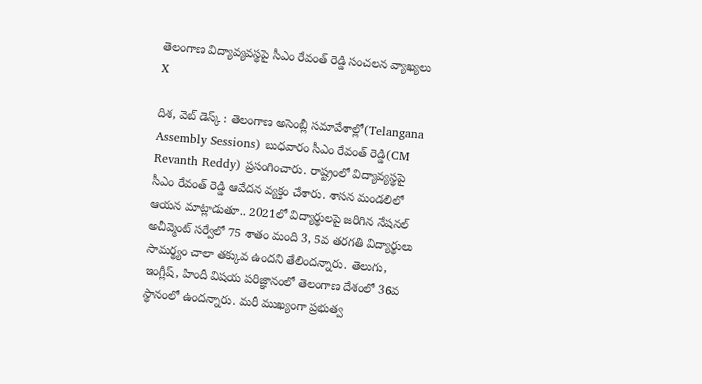తెలంగాణ విద్యావ్యవస్థపై సీఎం రేవంత్ రెడ్డి సంచలన వ్యాఖ్యలు
X

దిశ, వెబ్ డెస్క్ : తెలంగాణ అసెంబ్లీ సమావేశాల్లో(Telangana Assembly Sessions) బుధవారం సీఎం రేవంత్ రెడ్డి(CM Revanth Reddy) ప్రసంగించారు. రాష్ట్రంలో విద్యావ్యస్థపై సీఎం రేవంత్ రెడ్డి ఆవేదన వ్యక్తం చేశారు. శాసన మండలిలో ఆయన మాట్లాడుతూ.. 2021లో విద్యార్థులపై జరిగిన నేషనల్ అచీవ్మెంట్ సర్వేలో 75 శాతం మంది 3, 5వ తరగతి విద్యార్థులు సామర్థ్యం చాలా తక్కువ ఉందని తేలిందన్నారు. తెలుగు, ఇంగ్లీష్, హిందీ విషయ పరిజ్ఞానంలో తెలంగాణ దేశంలో 36వ స్థానంలో ఉందన్నారు. మరీ ముఖ్యంగా ప్రభుత్వ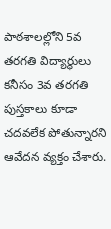పాఠశాలల్లోని 5వ తరగతి విద్యార్థులు కనీసం 3వ తరగతి పుస్తకాలు కూడా చదవలేక పోతున్నారని ఆవేదన వ్యక్తం చేశారు.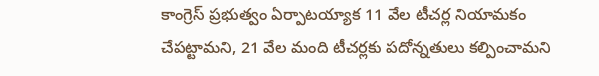కాంగ్రెస్ ప్రభుత్వం ఏర్పాటయ్యాక 11 వేల టీచర్ల నియామకం చేపట్టామని, 21 వేల మంది టీచర్లకు పదోన్నతులు కల్పించామని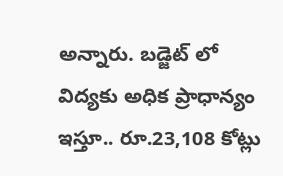అన్నారు. బడ్జెట్ లో విద్యకు అధిక ప్రాధాన్యం ఇస్తూ.. రూ.23,108 కోట్లు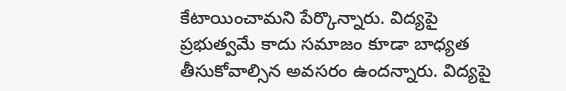కేటాయించామని పేర్కొన్నారు. విద్యపై ప్రభుత్వమే కాదు సమాజం కూడా బాధ్యత తీసుకోవాల్సిన అవసరం ఉందన్నారు. విద్యపై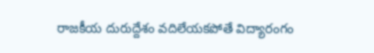రాజకీయ దురుద్దేశం వదిలేయకపోతే విద్యారంగం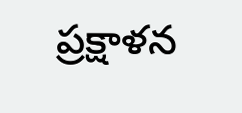ప్రక్షాళన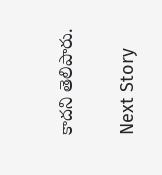కాదని తెలిపారు.

Next Story